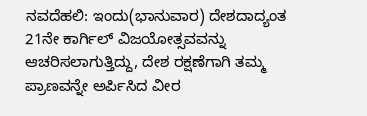ನವದೆಹಲಿ: ಇಂದು(ಭಾನುವಾರ) ದೇಶದಾದ್ಯಂತ 21ನೇ ಕಾರ್ಗಿಲ್ ವಿಜಯೋತ್ಸವವನ್ನು ಆಚರಿಸಲಾಗುತ್ತಿದ್ದು, ದೇಶ ರಕ್ಷಣೆಗಾಗಿ ತಮ್ಮ ಪ್ರಾಣವನ್ನೇ ಅರ್ಪಿಸಿದ ವೀರ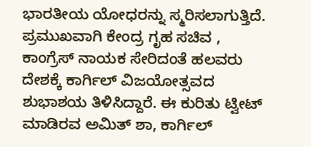ಭಾರತೀಯ ಯೋಧರನ್ನು ಸ್ಮರಿಸಲಾಗುತ್ತಿದೆ. ಪ್ರಮುಖವಾಗಿ ಕೇಂದ್ರ ಗೃಹ ಸಚಿವ , ಕಾಂಗ್ರೆಸ್ ನಾಯಕ ಸೇರಿದಂತೆ ಹಲವರು ದೇಶಕ್ಕೆ ಕಾರ್ಗಿಲ್ ವಿಜಯೋತ್ಸವದ ಶುಭಾಶಯ ತಿಳಿಸಿದ್ದಾರೆ. ಈ ಕುರಿತು ಟ್ವೀಟ್ ಮಾಡಿರವ ಅಮಿತ್ ಶಾ, ಕಾರ್ಗಿಲ್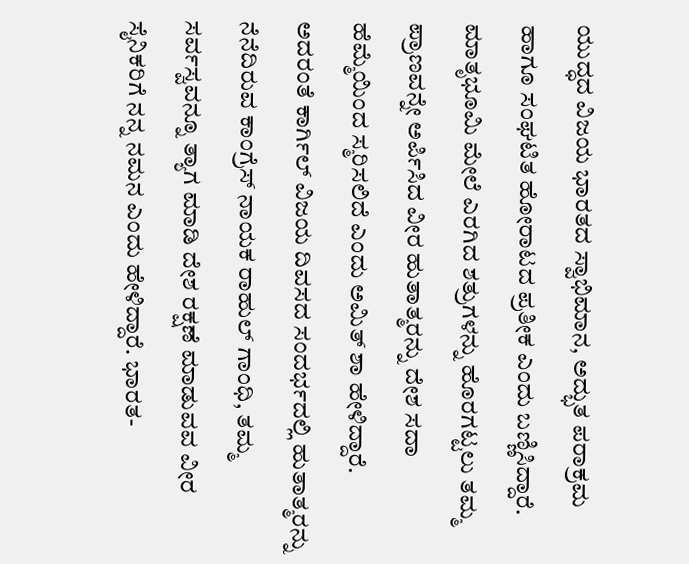ಯುದ್ಧದ ವಿಜಯ ಭಾರತದ ಸ್ವಾಭಿಮಾನ, ಅದ್ಭುತ ಪರಾಕ್ರಮ ಹಾಗೂ ಸಂಘಟಿತ ಹೋರಾಟದ ಪ್ರತೀಕ ಎಂದು ಬಣ್ಣಿಸಿದ್ದಾರೆ. ಮಾತೃಭೂಮಿ ಮೇಲೆ ಎರಗಿದ ಶತ್ರುಗಳನ್ನು ಹೊರಗಟ್ಟಲು ತಮ್ಮ ಪ್ರಾಣವನ್ನೇ ಅರ್ಪಿಸಿದ ವೀರ ಹುತಾತ್ಮರನ್ನು ದೇಶ ಸದಾ ಹೆಮ್ಮೆಯಿಂದ ಸ್ಮರಿಸಲಿದೆ ಎಂದು ಅಮಿತ್ ಶಾ ಹೇಳಿದ್ದಾರೆ. ಅದರಂತೆ ಕಾರ್ಗಿಲ್ ವಿಜಯ ದಿವಸದ ಸಂದರ್ಭದಲ್ಲಿ ಹುತಾತ್ಮರನ್ನು ನೆನೆದಿರುವ ಕಾಂಗ್ರೆಸ್ ನಾಯಕ ರಾಹುಲ್ ಗಾಂಧಿ, ತಮ್ಮ ಸರ್ವಸ್ವವನ್ನೂ ತ್ಯಾಗ ಮಾಡಿ ದೇಶ ರಕ್ಷಣೆ ಮಾಡುವವ ವೀರ ಸೈನಿಕರಿಗೆ ನನ್ನ ನಮನ ಎಂದು ಹೇಳಿದ್ದಾರೆ. ಭಾರತ-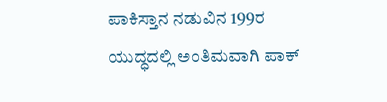ಪಾಕಿಸ್ತಾನ ನಡುವಿನ 199ರ ಯುದ್ಧದಲ್ಲಿ ಅಂತಿಮವಾಗಿ ಪಾಕ್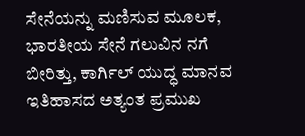ಸೇನೆಯನ್ನು ಮಣಿಸುವ ಮೂಲಕ, ಭಾರತೀಯ ಸೇನೆ ಗಲುವಿನ ನಗೆ ಬೀರಿತ್ತು, ಕಾರ್ಗಿಲ್ ಯುದ್ಧ ಮಾನವ ಇತಿಹಾಸದ ಅತ್ಯಂತ ಪ್ರಮುಖ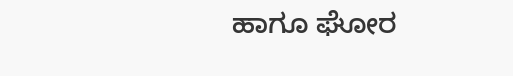ಹಾಗೂ ಘೋರ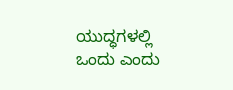ಯುದ್ಧಗಳಲ್ಲಿ ಒಂದು ಎಂದು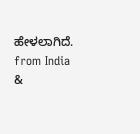ಹೇಳಲಾಗಿದೆ.
from India &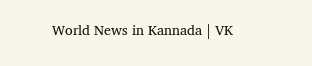World News in Kannada | VK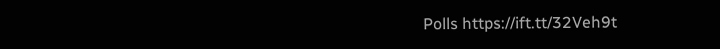Polls https://ift.tt/32Veh9t